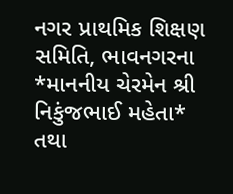નગર પ્રાથમિક શિક્ષણ સમિતિ, ભાવનગરના *માનનીય ચેરમેન શ્રી નિકુંજભાઈ મહેતા* તથા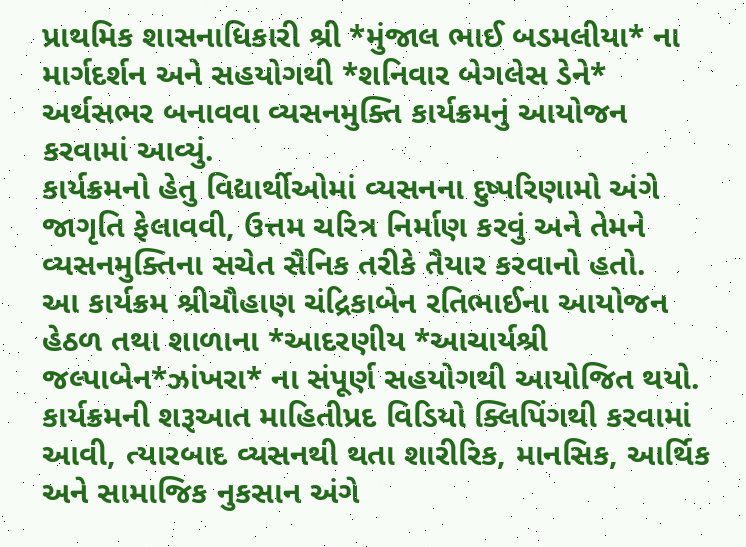પ્રાથમિક શાસનાધિકારી શ્રી *મુંજાલ ભાઈ બડમલીયા* ના માર્ગદર્શન અને સહયોગથી *શનિવાર બેગલેસ ડેને* અર્થસભર બનાવવા વ્યસનમુક્તિ કાર્યક્રમનું આયોજન કરવામાં આવ્યું.
કાર્યક્રમનો હેતુ વિદ્યાર્થીઓમાં વ્યસનના દુષ્પરિણામો અંગે જાગૃતિ ફેલાવવી, ઉત્તમ ચરિત્ર નિર્માણ કરવું અને તેમને વ્યસનમુક્તિના સચેત સૈનિક તરીકે તૈયાર કરવાનો હતો.
આ કાર્યક્રમ શ્રીચૌહાણ ચંદ્રિકાબેન રતિભાઈના આયોજન હેઠળ તથા શાળાના *આદરણીય *આચાર્યશ્રી જલ્પાબેન*ઝાંખરા* ના સંપૂર્ણ સહયોગથી આયોજિત થયો. કાર્યક્રમની શરૂઆત માહિતીપ્રદ વિડિયો ક્લિપિંગથી કરવામાં આવી, ત્યારબાદ વ્યસનથી થતા શારીરિક, માનસિક, આર્થિક અને સામાજિક નુકસાન અંગે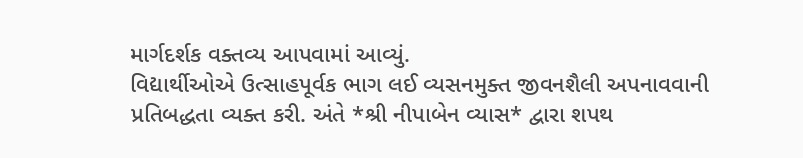માર્ગદર્શક વક્તવ્ય આપવામાં આવ્યું.
વિદ્યાર્થીઓએ ઉત્સાહપૂર્વક ભાગ લઈ વ્યસનમુક્ત જીવનશૈલી અપનાવવાની પ્રતિબદ્ધતા વ્યક્ત કરી. અંતે *શ્રી નીપાબેન વ્યાસ* દ્વારા શપથ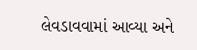લેવડાવવામાં આવ્યા અને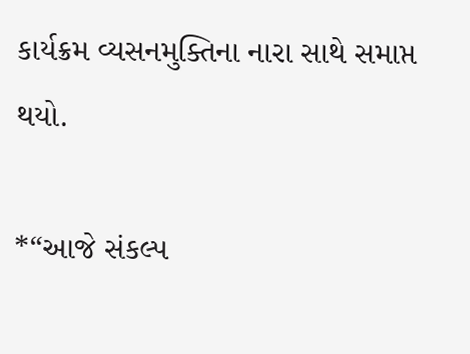કાર્યક્રમ વ્યસનમુક્તિના નારા સાથે સમાપ્ત થયો.

*“આજે સંકલ્પ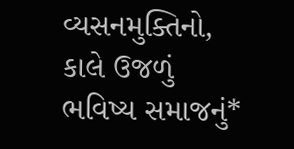વ્યસનમુક્તિનો, કાલે ઉજળું ભવિષ્ય સમાજનું*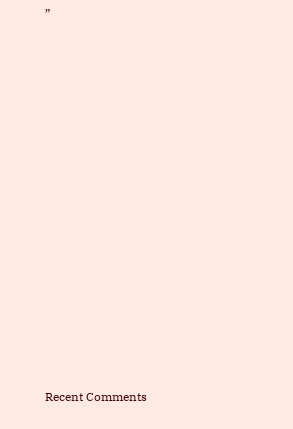”



















Recent Comments